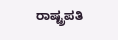ರಾಷ್ಟ್ರಪತಿ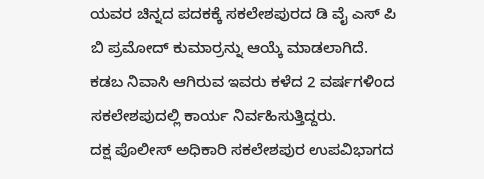ಯವರ ಚಿನ್ನದ ಪದಕಕ್ಕೆ ಸಕಲೇಶಪುರದ ಡಿ ವೈ ಎಸ್ ಪಿ ಬಿ ಪ್ರಮೋದ್ ಕುಮಾರ್ರನ್ನು ಆಯ್ಕೆ ಮಾಡಲಾಗಿದೆ.
ಕಡಬ ನಿವಾಸಿ ಆಗಿರುವ ಇವರು ಕಳೆದ 2 ವರ್ಷಗಳಿಂದ ಸಕಲೇಶಪುದಲ್ಲಿ ಕಾರ್ಯ ನಿರ್ವಹಿಸುತ್ತಿದ್ದರು.
ದಕ್ಷ ಪೊಲೀಸ್ ಅಧಿಕಾರಿ ಸಕಲೇಶಪುರ ಉಪವಿಭಾಗದ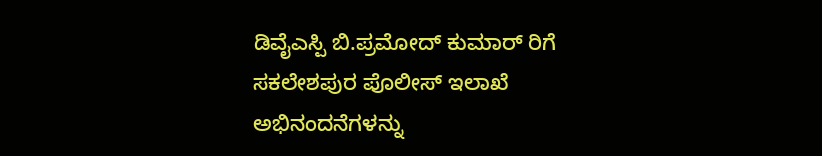ಡಿವೈಎಸ್ಪಿ ಬಿ.ಪ್ರಮೋದ್ ಕುಮಾರ್ ರಿಗೆ ಸಕಲೇಶಪುರ ಪೊಲೀಸ್ ಇಲಾಖೆ ಅಭಿನಂದನೆಗಳನ್ನು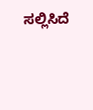ಸಲ್ಲಿಸಿದೆ